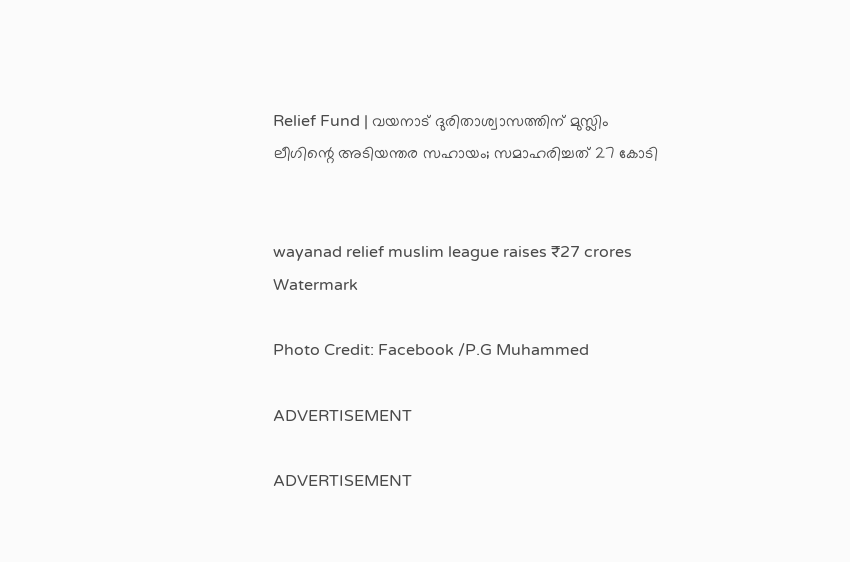Relief Fund | വയനാട് ദുരിതാശ്വാസത്തിന് മുസ്ലിം ലീഗിന്റെ അടിയന്തര സഹായം; സമാഹരിച്ചത് 27 കോടി


wayanad relief muslim league raises ₹27 crores
Watermark

Photo Credit: Facebook /P.G Muhammed

ADVERTISEMENT

ADVERTISEMENT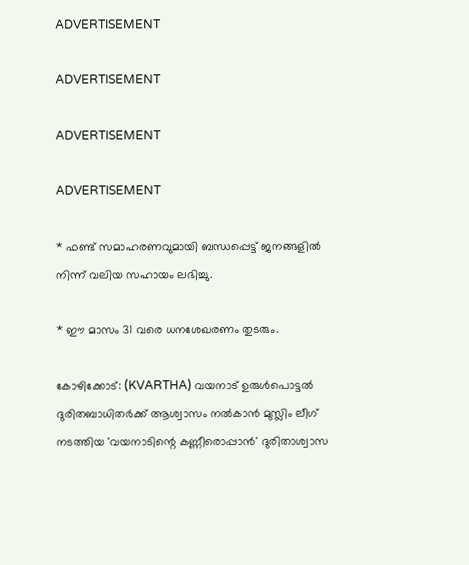ADVERTISEMENT

ADVERTISEMENT

ADVERTISEMENT

ADVERTISEMENT

* ഫണ്ട് സമാഹരണവുമായി ബന്ധപ്പെട്ട് ജനങ്ങളിൽ നിന്ന് വലിയ സഹായം ലഭിച്ചു.

* ഈ മാസം 31 വരെ ധനശേഖരണം തുടരും.

കോഴിക്കോട്: (KVARTHA) വയനാട് ഉരുൾപൊട്ടൽ ദുരിതബാധിതർക്ക് ആശ്വാസം നൽകാൻ മുസ്ലിം ലീഗ് നടത്തിയ 'വയനാടിന്റെ കണ്ണീരൊപ്പാന്‍' ദുരിതാശ്വാസ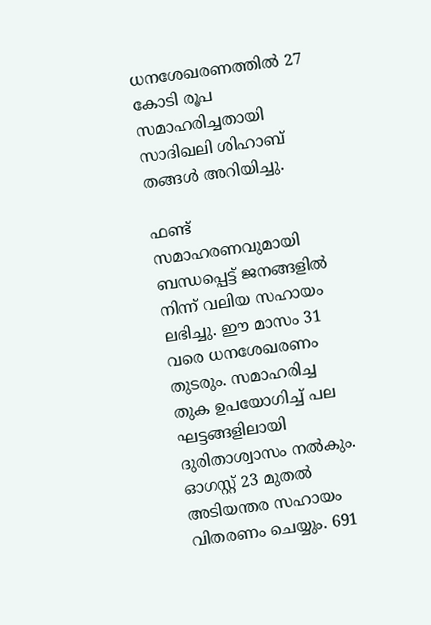ധനശേഖരണത്തിൽ 27 കോടി രൂപ സമാഹരിച്ചതായി സാദിഖലി ശിഹാബ് തങ്ങൾ അറിയിച്ചു.

ഫണ്ട് സമാഹരണവുമായി ബന്ധപ്പെട്ട് ജനങ്ങളിൽ നിന്ന് വലിയ സഹായം ലഭിച്ചു. ഈ മാസം 31 വരെ ധനശേഖരണം തുടരും. സമാഹരിച്ച തുക ഉപയോഗിച്ച് പല ഘട്ടങ്ങളിലായി ദുരിതാശ്വാസം നൽകും. ഓഗസ്റ്റ് 23 മുതൽ അടിയന്തര സഹായം വിതരണം ചെയ്യും. 691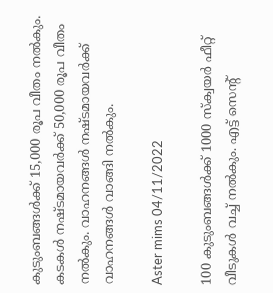കുടുംബങ്ങൾക്ക് 15,000 രൂപ വീതം നൽകും. കടകൾ നഷ്ടമായവർക്ക് 50,000 രൂപ വീതം നൽകും. വാഹനങ്ങൾ നഷ്ടമായവർക്ക് വാഹനങ്ങൾ വാങ്ങി നൽകും.

Aster mims 04/11/2022

100 കുടുംബങ്ങൾക്ക് 1000 സ്ക്വയർ ഫീറ്റ് വീടുകൾ വച്ച് നൽകും. എട്ട് സെൻ്റ്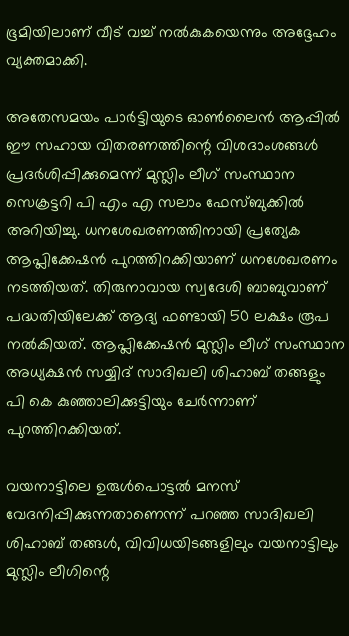ഭൂമിയിലാണ് വീട് വച്ച് നൽകുകയെന്നും അദ്ദേഹം വ്യക്തമാക്കി.

അതേസമയം പാർട്ടിയുടെ ഓൺലൈൻ ആപ്പിൽ ഈ സഹായ വിതരണത്തിന്റെ വിശദാംശങ്ങൾ പ്രദർശിപ്പിക്കുമെന്ന് മുസ്ലിം ലീഗ് സംസ്ഥാന സെക്രട്ടറി പി എം എ സലാം ഫേസ്ബുക്കിൽ അറിയിച്ചു. ധനശേഖരണത്തിനായി പ്രത്യേക ആപ്ലിക്കേഷൻ പുറത്തിറക്കിയാണ് ധനശേഖരണം നടത്തിയത്. തിരുനാവായ സ്വദേശി ബാബുവാണ് പദ്ധതിയിലേക്ക് ആദ്യ ഫണ്ടായി 50 ലക്ഷം രൂപ നൽകിയത്. ആപ്ലിക്കേഷൻ മുസ്ലിം ലീഗ് സംസ്ഥാന അധ്യക്ഷൻ സയ്യിദ് സാദിഖലി ശിഹാബ് തങ്ങളും പി കെ കുഞ്ഞാലിക്കുട്ടിയും ചേർന്നാണ് പുറത്തിറക്കിയത്.

വയനാട്ടിലെ ഉരുള്‍പൊട്ടല്‍ മനസ് വേദനിപ്പിക്കുന്നതാണെന്ന് പറഞ്ഞ സാദിഖലി ശിഹാബ് തങ്ങൾ, വിവിധയിടങ്ങളിലും വയനാട്ടിലും മുസ്ലിം ലീഗിന്റെ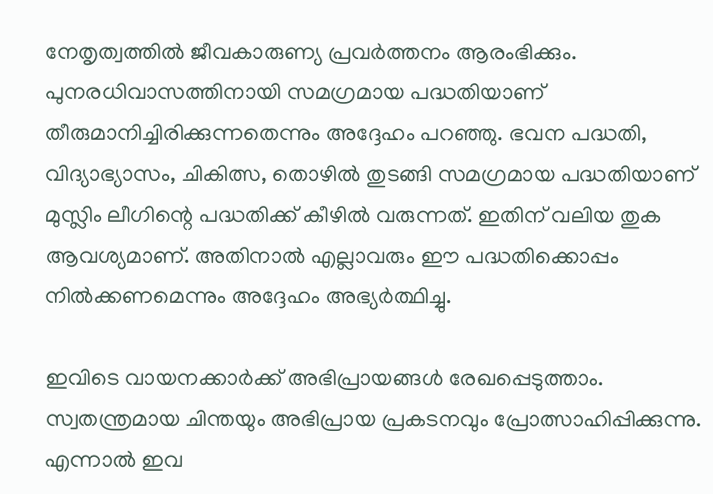നേതൃത്വത്തിൽ ജീവകാരുണ്യ പ്രവർത്തനം ആരംഭിക്കും. പുനരധിവാസത്തിനായി സമഗ്രമായ പദ്ധതിയാണ് തീരുമാനിച്ചിരിക്കുന്നതെന്നും അദ്ദേഹം പറഞ്ഞു. ഭവന പദ്ധതി, വിദ്യാഭ്യാസം, ചികിത്സ, തൊഴിൽ തുടങ്ങി സമഗ്രമായ പദ്ധതിയാണ് മുസ്ലിം ലീഗിന്റെ പദ്ധതിക്ക് കീഴില്‍ വരുന്നത്. ഇതിന് വലിയ തുക ആവശ്യമാണ്. അതിനാല്‍ എല്ലാവരും ഈ പദ്ധതിക്കൊപ്പം നില്‍ക്കണമെന്നും അദ്ദേഹം അഭ്യർത്ഥിച്ചു.

ഇവിടെ വായനക്കാർക്ക് അഭിപ്രായങ്ങൾ രേഖപ്പെടുത്താം. സ്വതന്ത്രമായ ചിന്തയും അഭിപ്രായ പ്രകടനവും പ്രോത്സാഹിപ്പിക്കുന്നു. എന്നാൽ ഇവ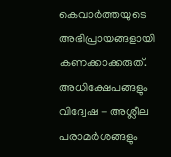കെവാർത്തയുടെ അഭിപ്രായങ്ങളായി കണക്കാക്കരുത്. അധിക്ഷേപങ്ങളും വിദ്വേഷ - അശ്ലീല പരാമർശങ്ങളും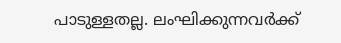പാടുള്ളതല്ല. ലംഘിക്കുന്നവർക്ക്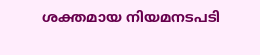ശക്തമായ നിയമനടപടി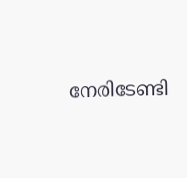നേരിടേണ്ടി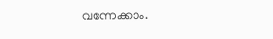വന്നേക്കാം.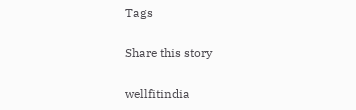Tags

Share this story

wellfitindia